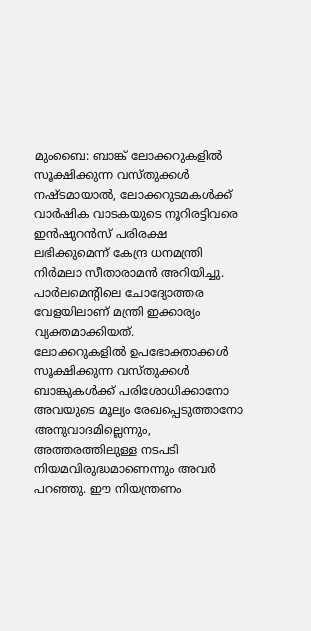മുംബൈ: ബാങ്ക് ലോക്കറുകളിൽ സൂക്ഷിക്കുന്ന വസ്തുക്കൾ നഷ്ടമായാൽ, ലോക്കറുടമകൾക്ക് വാർഷിക വാടകയുടെ നൂറിരട്ടിവരെ ഇൻഷുറൻസ് പരിരക്ഷ ലഭിക്കുമെന്ന് കേന്ദ്ര ധനമന്ത്രി നിർമലാ സീതാരാമൻ അറിയിച്ചു. പാർലമെന്റിലെ ചോദ്യോത്തര വേളയിലാണ് മന്ത്രി ഇക്കാര്യം വ്യക്തമാക്കിയത്.
ലോക്കറുകളിൽ ഉപഭോക്താക്കൾ സൂക്ഷിക്കുന്ന വസ്തുക്കൾ ബാങ്കുകൾക്ക് പരിശോധിക്കാനോ അവയുടെ മൂല്യം രേഖപ്പെടുത്താനോ അനുവാദമില്ലെന്നും, അത്തരത്തിലുള്ള നടപടി നിയമവിരുദ്ധമാണെന്നും അവർ പറഞ്ഞു. ഈ നിയന്ത്രണം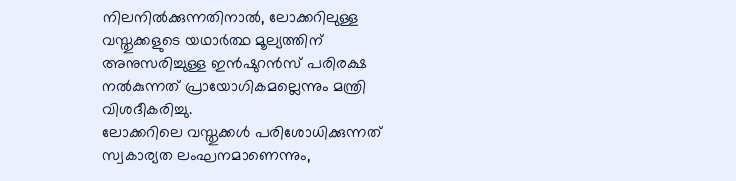നിലനിൽക്കുന്നതിനാൽ, ലോക്കറിലുള്ള വസ്തുക്കളുടെ യഥാർത്ഥ മൂല്യത്തിന് അനുസരിച്ചുള്ള ഇൻഷുറൻസ് പരിരക്ഷ നൽകുന്നത് പ്രായോഗികമല്ലെന്നും മന്ത്രി വിശദീകരിച്ചു.
ലോക്കറിലെ വസ്തുക്കൾ പരിശോധിക്കുന്നത് സ്വകാര്യത ലംഘനമാണെന്നും,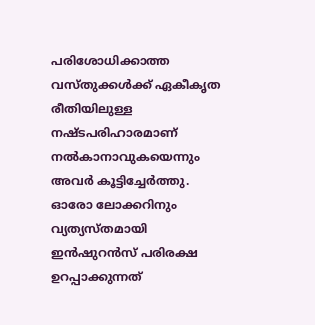പരിശോധിക്കാത്ത വസ്തുക്കൾക്ക് ഏകീകൃത രീതിയിലുള്ള നഷ്ടപരിഹാരമാണ് നൽകാനാവുകയെന്നും അവർ കൂട്ടിച്ചേർത്തു. ഓരോ ലോക്കറിനും വ്യത്യസ്തമായി ഇൻഷുറൻസ് പരിരക്ഷ ഉറപ്പാക്കുന്നത്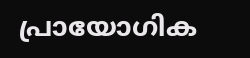പ്രായോഗിക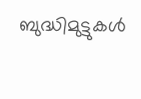ബുദ്ധിമുട്ടുകൾ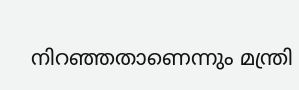നിറഞ്ഞതാണെന്നും മന്ത്രി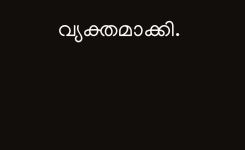വ്യക്തമാക്കി.